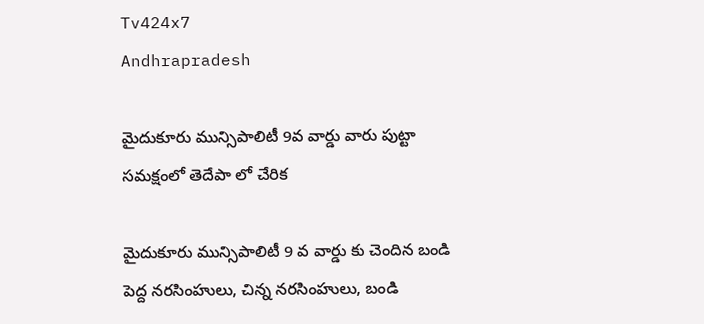Tv424x7
Andhrapradesh

మైదుకూరు మున్సిపాలిటీ 9వ వార్డు వారు పుట్టా సమక్షంలో తెదేపా లో చేరిక

మైదుకూరు మున్సిపాలిటీ 9 వ వార్డు కు చెందిన బండి పెద్ద నరసింహులు, చిన్న నరసింహులు, బండి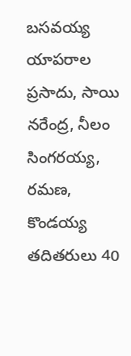బసవయ్య యాపరాల ప్రసాదు, సాయి నరేంద్ర, నీలం సింగరయ్య, రమణ, కొండయ్య తదితరులు 40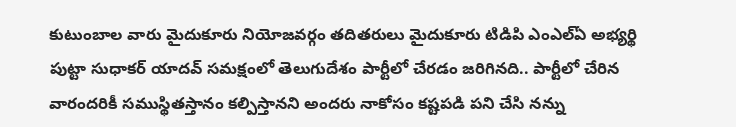కుటుంబాల వారు మైదుకూరు నియోజవర్గం తదితరులు మైదుకూరు టిడిపి ఎంఎల్ఏ అభ్యర్థి పుట్టా సుధాకర్ యాదవ్ సమక్షంలో తెలుగుదేశం పార్టీలో చేరడం జరిగినది.. పార్టీలో చేరిన వారందరికీ సముస్థితస్తానం కల్పిస్తానని అందరు నాకోసం కష్టపడి పని చేసి నన్ను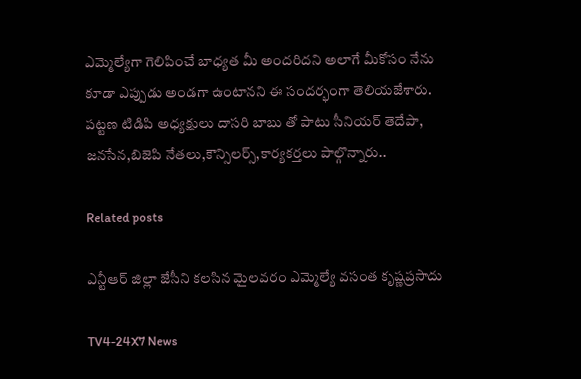ఎమ్మెల్యేగా గెలిపించే బాధ్యత మీ అందరిదని అలాగే మీకోసం నేను కూడా ఎప్పుడు అండగా ఉంటానని ఈ సందర్భంగా తెలియజేశారు. పట్టణ టిడిపి అధ్యక్షులు దాసరి బాబు తో పాటు సీనియర్ తెదేపా, జనసేన,బిజెపి నేతలు,కౌన్సిలర్స్,కార్యకర్తలు పాల్గొన్నారు..

Related posts

ఎన్టీఆర్ జిల్లా జేసీని కలసిన మైలవరం ఎమ్మెల్యే వసంత కృష్ణప్రసాదు

TV4-24X7 News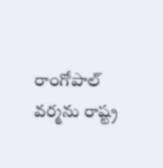రాంగోపాల్ వర్మను రాష్ట్ర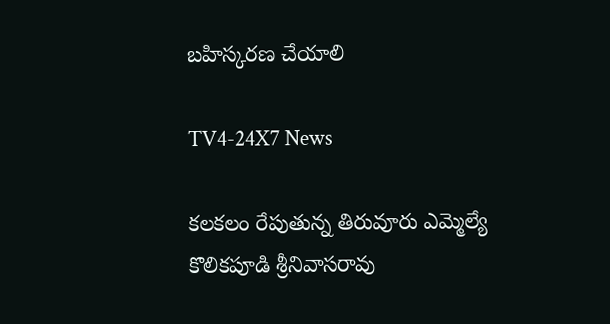బహిస్కరణ చేయాలి

TV4-24X7 News

కలకలం రేపుతున్న తిరువూరు ఎమ్మెల్యే కొలికపూడి శ్రీనివాసరావు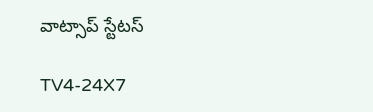వాట్సాప్ స్టేటస్‌

TV4-24X7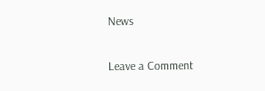News

Leave a Comment